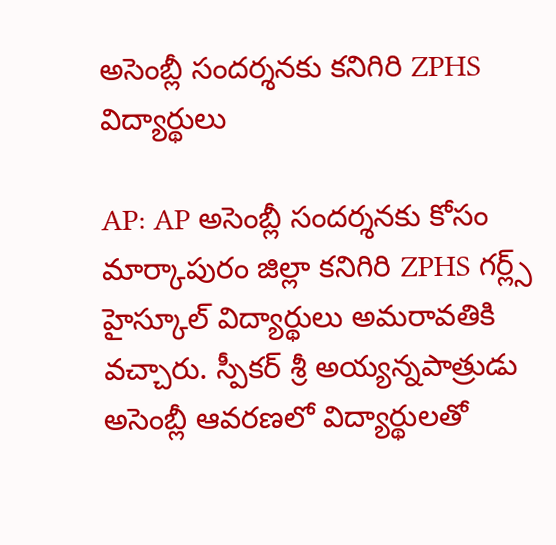అసెంబ్లీ సందర్శనకు కనిగిరి ZPHS విద్యార్థులు

AP: AP అసెంబ్లీ సందర్శనకు కోసం మార్కాపురం జిల్లా కనిగిరి ZPHS గర్ల్స్ హైస్కూల్ విద్యార్థులు అమరావతికి వచ్చారు. స్పీకర్ శ్రీ అయ్యన్నపాత్రుడు అసెంబ్లీ ఆవరణలో విద్యార్థులతో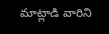మాట్లాడి వారిని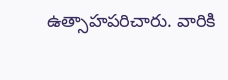ఉత్సాహపరిచారు. వారికి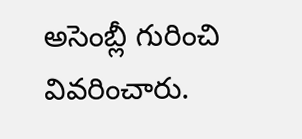అసెంబ్లీ గురించి వివరించారు.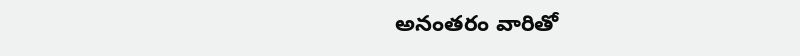అనంతరం వారితో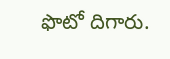ఫొటో దిగారు.